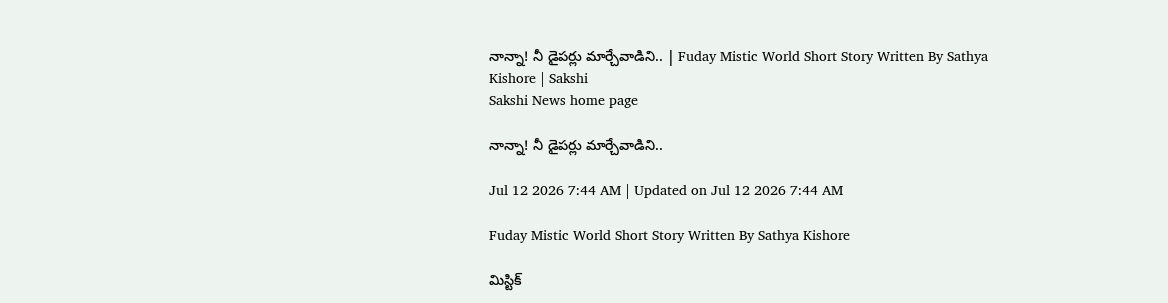నాన్నా! నీ డైపర్లు మార్చేవాడిని.. | Fuday Mistic World Short Story Written By Sathya Kishore | Sakshi
Sakshi News home page

నాన్నా! నీ డైపర్లు మార్చేవాడిని..

Jul 12 2026 7:44 AM | Updated on Jul 12 2026 7:44 AM

Fuday Mistic World Short Story Written By Sathya Kishore

మిస్టిక్‌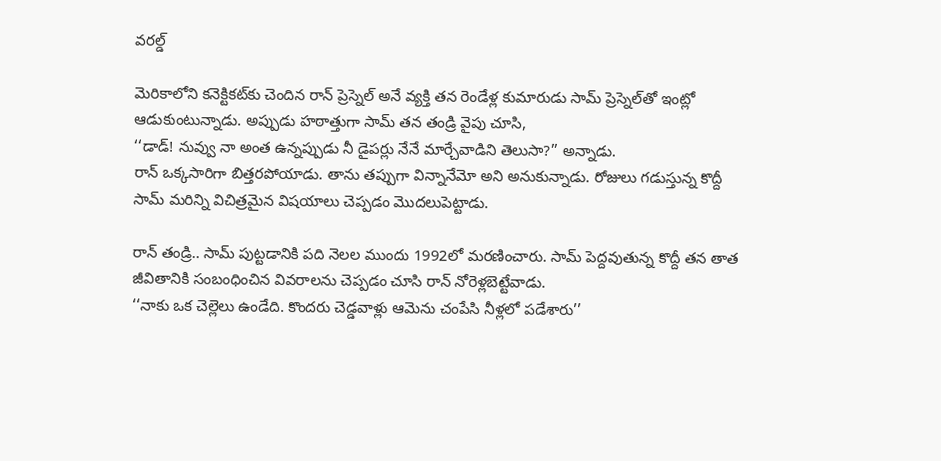వరల్డ్‌

మెరికాలోని కనెక్టికట్‌కు చెందిన రాన్‌ ప్రెస్నెల్‌ అనే వ్యక్తి తన రెండేళ్ల కుమారుడు సామ్‌ ప్రెస్నెల్‌తో ఇంట్లో ఆడుకుంటున్నాడు. అప్పుడు హఠాత్తుగా సామ్‌ తన తండ్రి వైపు చూసి,
‘‘డాడ్‌! నువ్వు నా అంత ఉన్నప్పుడు నీ డైపర్లు నేనే మార్చేవాడిని తెలుసా?’’ అన్నాడు.
రాన్‌ ఒక్కసారిగా బిత్తరపోయాడు. తాను తప్పుగా విన్నానేమో అని అనుకున్నాడు. రోజులు గడుస్తున్న కొద్దీ సామ్‌ మరిన్ని విచిత్రమైన విషయాలు చెప్పడం మొదలుపెట్టాడు.

రాన్‌ తండ్రి.. సామ్‌ పుట్టడానికి పది నెలల ముందు 1992లో మరణించారు. సామ్‌ పెద్దవుతున్న కొద్దీ తన తాత జీవితానికి సంబంధించిన వివరాలను చెప్పడం చూసి రాన్‌ నోరెళ్లబెట్టేవాడు.
‘‘నాకు ఒక చెల్లెలు ఉండేది. కొందరు చెడ్డవాళ్లు ఆమెను చంపేసి నీళ్లలో పడేశారు’’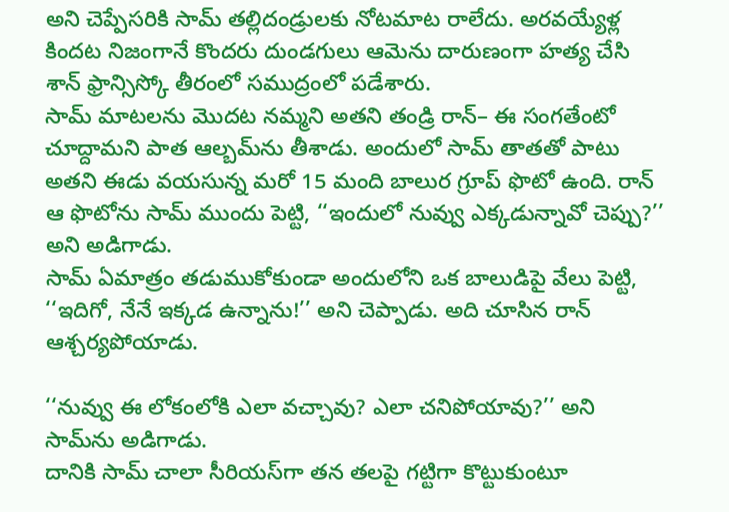అని చెప్పేసరికి సామ్‌ తల్లిదండ్రులకు నోటమాట రాలేదు. అరవయ్యేళ్ల కిందట నిజంగానే కొందరు దుండగులు ఆమెను దారుణంగా హత్య చేసి శాన్‌ ఫ్రాన్సిస్కో తీరంలో సముద్రంలో పడేశారు.
సామ్‌ మాటలను మొదట నమ్మని అతని తండ్రి రాన్‌– ఈ సంగతేంటో చూద్దామని పాత ఆల్బమ్‌ను తీశాడు. అందులో సామ్‌ తాతతో పాటు అతని ఈడు వయసున్న మరో 15 మంది బాలుర గ్రూప్‌ ఫొటో ఉంది. రాన్‌ ఆ ఫొటోను సామ్‌ ముందు పెట్టి, ‘‘ఇందులో నువ్వు ఎక్కడున్నావో చెప్పు?’’ అని అడిగాడు.
సామ్‌ ఏమాత్రం తడుముకోకుండా అందులోని ఒక బాలుడిపై వేలు పెట్టి, ‘‘ఇదిగో, నేనే ఇక్కడ ఉన్నాను!’’ అని చెప్పాడు. అది చూసిన రాన్‌ ఆశ్చర్యపోయాడు.

‘‘నువ్వు ఈ లోకంలోకి ఎలా వచ్చావు? ఎలా చనిపోయావు?’’ అని సామ్‌ను అడిగాడు.
దానికి సామ్‌ చాలా సీరియస్‌గా తన తలపై గట్టిగా కొట్టుకుంటూ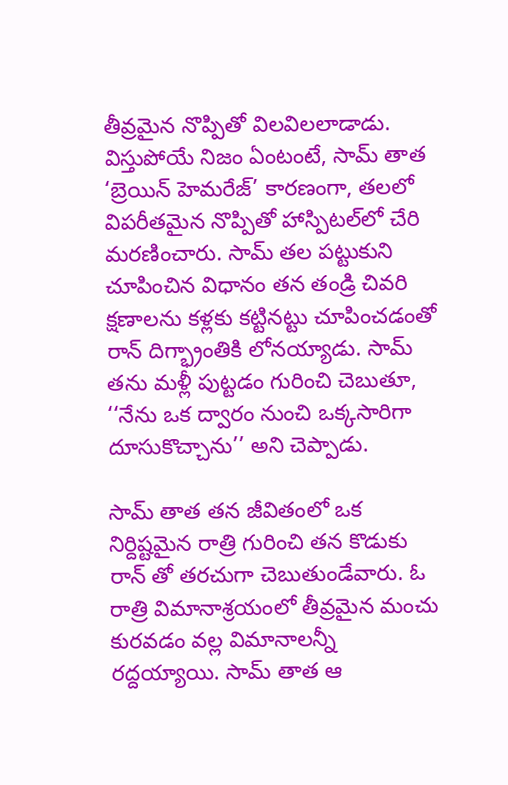తీవ్రమైన నొప్పితో విలవిలలాడాడు. విస్తుపోయే నిజం ఏంటంటే, సామ్‌ తాత ‘బ్రెయిన్‌ హెమరేజ్‌’ కారణంగా, తలలో విపరీతమైన నొప్పితో హాస్పిటల్‌లో చేరి మరణించారు. సామ్‌ తల పట్టుకుని చూపించిన విధానం తన తండ్రి చివరి క్షణాలను కళ్లకు కట్టినట్టు చూపించడంతో రాన్‌ దిగ్భ్రాంతికి లోనయ్యాడు. సామ్‌ తను మళ్లీ పుట్టడం గురించి చెబుతూ,
‘‘నేను ఒక ద్వారం నుంచి ఒక్కసారిగా దూసుకొచ్చాను’’ అని చెప్పాడు.

సామ్‌ తాత తన జీవితంలో ఒక నిర్దిష్టమైన రాత్రి గురించి తన కొడుకు రాన్‌ తో తరచుగా చెబుతుండేవారు. ఓ రాత్రి విమానాశ్రయంలో తీవ్రమైన మంచు కురవడం వల్ల విమానాలన్నీ రద్దయ్యాయి. సామ్‌ తాత ఆ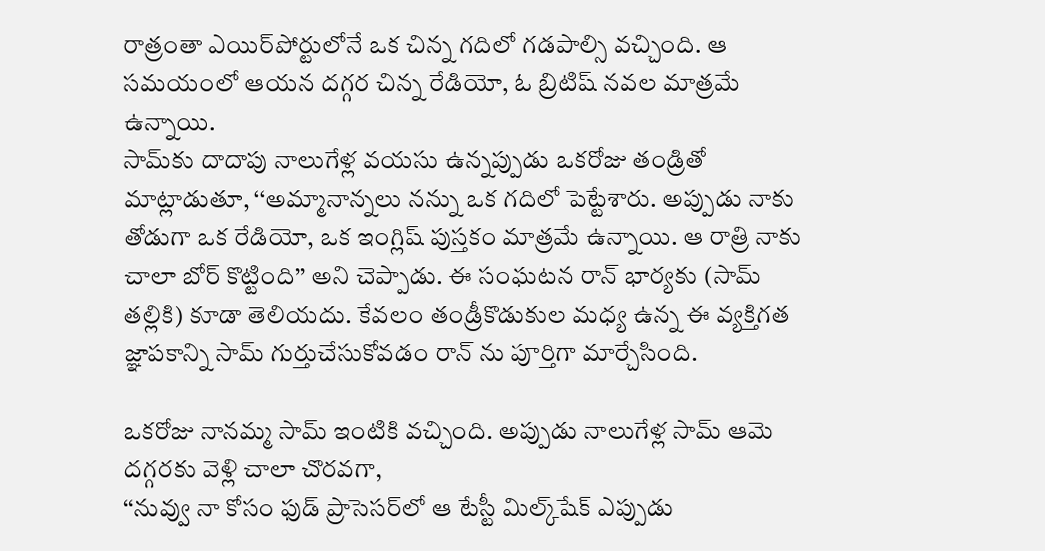రాత్రంతా ఎయిర్‌పోర్టులోనే ఒక చిన్న గదిలో గడపాల్సి వచ్చింది. ఆ సమయంలో ఆయన దగ్గర చిన్న రేడియో, ఓ బ్రిటిష్‌ నవల మాత్రమే ఉన్నాయి.
సామ్‌కు దాదాపు నాలుగేళ్ల వయసు ఉన్నప్పుడు ఒకరోజు తండ్రితో మాట్లాడుతూ, ‘‘అమ్మానాన్నలు నన్ను ఒక గదిలో పెట్టేశారు. అప్పుడు నాకు తోడుగా ఒక రేడియో, ఒక ఇంగ్లిష్‌ పుస్తకం మాత్రమే ఉన్నాయి. ఆ రాత్రి నాకు చాలా బోర్‌ కొట్టింది’’ అని చెప్పాడు. ఈ సంఘటన రాన్‌ భార్యకు (సామ్‌ తల్లికి) కూడా తెలియదు. కేవలం తండ్రీకొడుకుల మధ్య ఉన్న ఈ వ్యక్తిగత జ్ఞాపకాన్ని సామ్‌ గుర్తుచేసుకోవడం రాన్‌ ను పూర్తిగా మార్చేసింది.

ఒకరోజు నానమ్మ సామ్‌ ఇంటికి వచ్చింది. అప్పుడు నాలుగేళ్ల సామ్‌ ఆమె దగ్గరకు వెళ్లి చాలా చొరవగా,
‘‘నువ్వు నా కోసం ఫుడ్‌ ప్రాసెసర్‌లో ఆ టేస్టీ మిల్క్‌షేక్‌ ఎప్పుడు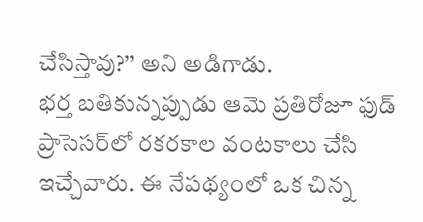చేసిస్తావు?’’ అని అడిగాడు.
భర్త బతికున్నప్పుడు ఆమె ప్రతిరోజూ ఫుడ్‌ ప్రాసెసర్‌లో రకరకాల వంటకాలు చేసి ఇచ్చేవారు. ఈ నేపథ్యంలో ఒక చిన్న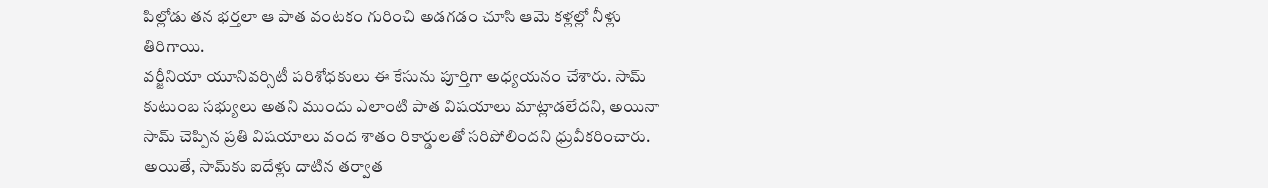పిల్లోడు తన భర్తలా ఆ పాత వంటకం గురించి అడగడం చూసి ఆమె కళ్లల్లో నీళ్లు తిరిగాయి.
వర్జీనియా యూనివర్సిటీ పరిశోధకులు ఈ కేసును పూర్తిగా అధ్యయనం చేశారు. సామ్‌ కుటుంబ సభ్యులు అతని ముందు ఎలాంటి పాత విషయాలు మాట్లాడలేదని, అయినా సామ్‌ చెప్పిన ప్రతి విషయాలు వంద శాతం రికార్డులతో సరిపోలిందని ధ్రువీకరించారు. అయితే, సామ్‌కు ఐదేళ్లు దాటిన తర్వాత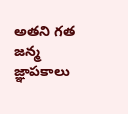అతని గత జన్మ జ్ఞాపకాలు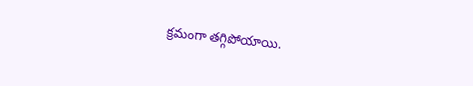క్రమంగా తగ్గిపోయాయి.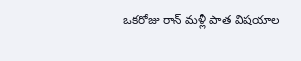ఒకరోజు రాన్‌ మళ్లీ పాత విషయాల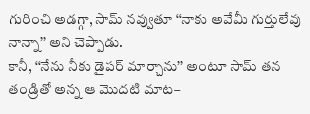గురించి అడగ్గా, సామ్‌ నవ్వుతూ ‘‘నాకు అవేమీ గుర్తులేవు నాన్నా’’ అని చెప్పాడు.
కానీ, ‘‘నేను నీకు డైపర్‌ మార్చాను’’ అంటూ సామ్‌ తన తండ్రితో అన్న ఆ మొదటి మాట–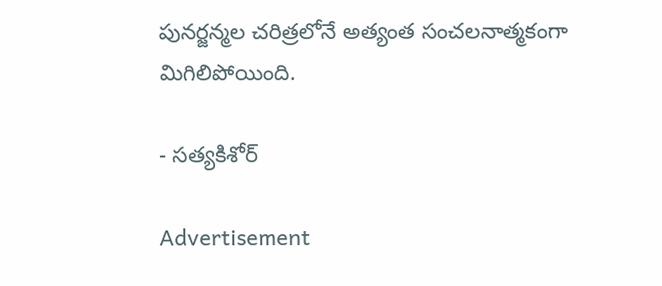పునర్జన్మల చరిత్రలోనే అత్యంత సంచలనాత్మకంగా మిగిలిపోయింది.

- సత్యకిశోర్‌

Advertisement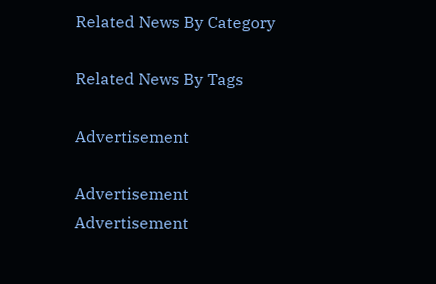Related News By Category

Related News By Tags

Advertisement

Advertisement
Advertisement